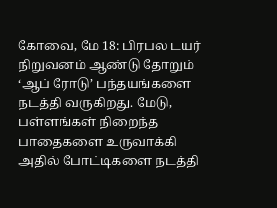கோவை, மே 18: பிரபல டயர் நிறுவனம் ஆண்டு தோறும் ‘ஆப் ரோடு’ பந்தயங்களை நடத்தி வருகிறது. மேடு, பள்ளங்கள் நிறைந்த பாதைகளை உருவாக்கி அதில் போட்டிகளை நடத்தி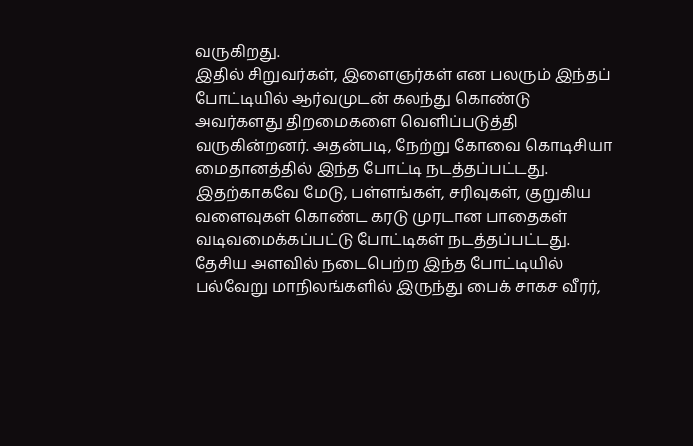வருகிறது.
இதில் சிறுவர்கள், இளைஞர்கள் என பலரும் இந்தப் போட்டியில் ஆர்வமுடன் கலந்து கொண்டு அவர்களது திறமைகளை வெளிப்படுத்தி வருகின்றனர். அதன்படி, நேற்று கோவை கொடிசியா மைதானத்தில் இந்த போட்டி நடத்தப்பட்டது. இதற்காகவே மேடு, பள்ளங்கள், சரிவுகள், குறுகிய வளைவுகள் கொண்ட கரடு முரடான பாதைகள் வடிவமைக்கப்பட்டு போட்டிகள் நடத்தப்பட்டது. தேசிய அளவில் நடைபெற்ற இந்த போட்டியில் பல்வேறு மாநிலங்களில் இருந்து பைக் சாகச வீரர்,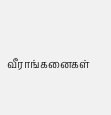வீராங்கனைகள்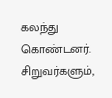கலந்து கொண்டனர். சிறுவர்களும்,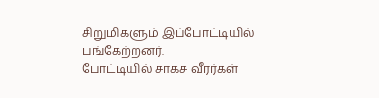சிறுமிகளும் இப்போட்டியில் பங்கேற்றனர்.
போட்டியில் சாகச வீரர்கள்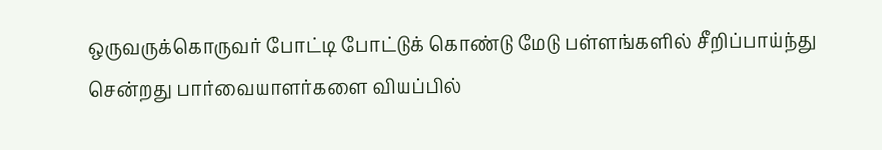ஒருவருக்கொருவர் போட்டி போட்டுக் கொண்டு மேடு பள்ளங்களில் சீறிப்பாய்ந்து சென்றது பார்வையாளர்களை வியப்பில்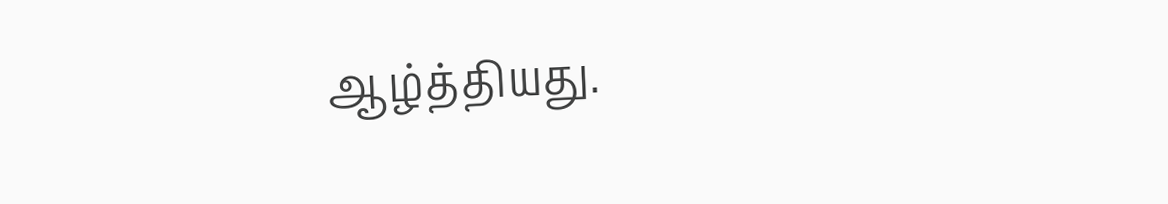ஆழ்த்தியது.